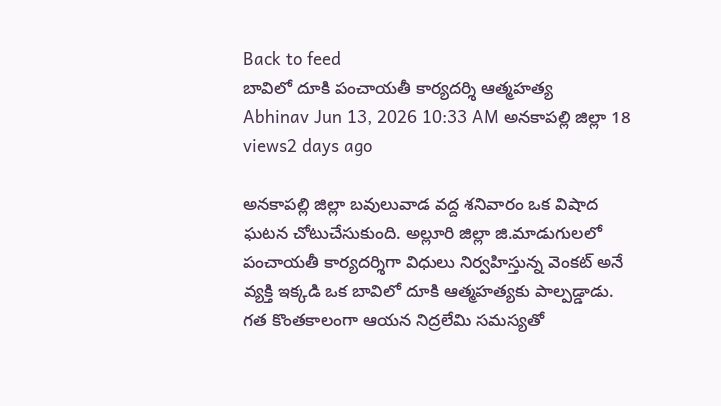Back to feed
బావిలో దూకి పంచాయతీ కార్యదర్శి ఆత్మహత్య
Abhinav Jun 13, 2026 10:33 AM అనకాపల్లి జిల్లా 18 views2 days ago

అనకాపల్లి జిల్లా బవులువాడ వద్ద శనివారం ఒక విషాద ఘటన చోటుచేసుకుంది. అల్లూరి జిల్లా జి.మాడుగులలో పంచాయతీ కార్యదర్శిగా విధులు నిర్వహిస్తున్న వెంకట్ అనే వ్యక్తి ఇక్కడి ఒక బావిలో దూకి ఆత్మహత్యకు పాల్పడ్డాడు.
గత కొంతకాలంగా ఆయన నిద్రలేమి సమస్యతో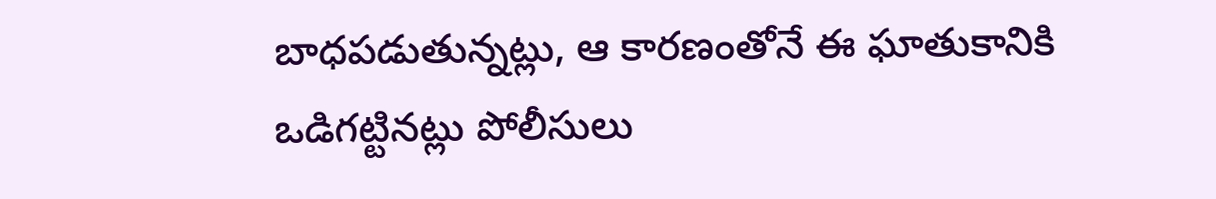బాధపడుతున్నట్లు, ఆ కారణంతోనే ఈ ఘాతుకానికి ఒడిగట్టినట్లు పోలీసులు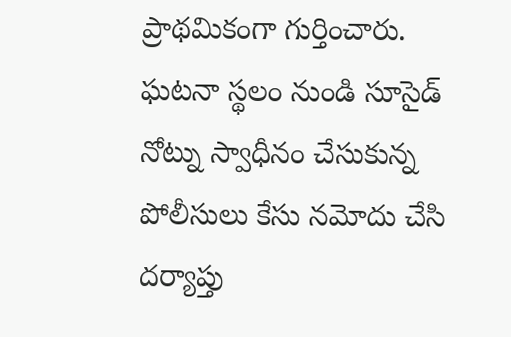ప్రాథమికంగా గుర్తించారు. ఘటనా స్థలం నుండి సూసైడ్ నోట్ను స్వాధీనం చేసుకున్న పోలీసులు కేసు నమోదు చేసి దర్యాప్తు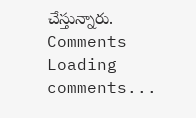చేస్తున్నారు.
Comments
Loading comments...